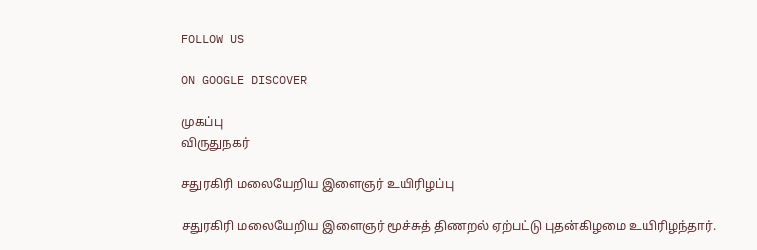FOLLOW US

ON GOOGLE DISCOVER

முகப்பு
விருதுநகர்

சதுரகிரி மலையேறிய இளைஞர் உயிரிழப்பு

சதுரகிரி மலையேறிய இளைஞர் மூச்சுத் திணறல் ஏற்பட்டு புதன்கிழமை உயிரிழந்தார்.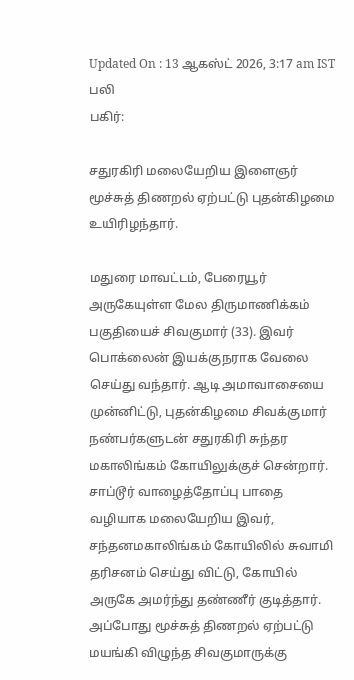Updated On : 13 ஆகஸ்ட் 2026, 3:17 am IST
பலி
பகிர்:

சதுரகிரி மலையேறிய இளைஞர் மூச்சுத் திணறல் ஏற்பட்டு புதன்கிழமை உயிரிழந்தார்.

மதுரை மாவட்டம், பேரையூர் அருகேயுள்ள மேல திருமாணிக்கம் பகுதியைச் சிவகுமார் (33). இவர் பொக்லைன் இயக்குநராக வேலை செய்து வந்தார். ஆடி அமாவாசையை முன்னிட்டு, புதன்கிழமை சிவக்குமார் நண்பர்களுடன் சதுரகிரி சுந்தர மகாலிங்கம் கோயிலுக்குச் சென்றார். சாப்டூர் வாழைத்தோப்பு பாதை வழியாக மலையேறிய இவர், சந்தனமகாலிங்கம் கோயிலில் சுவாமி தரிசனம் செய்து விட்டு, கோயில் அருகே அமர்ந்து தண்ணீர் குடித்தார். அப்போது மூச்சுத் திணறல் ஏற்பட்டு மயங்கி விழுந்த சிவகுமாருக்கு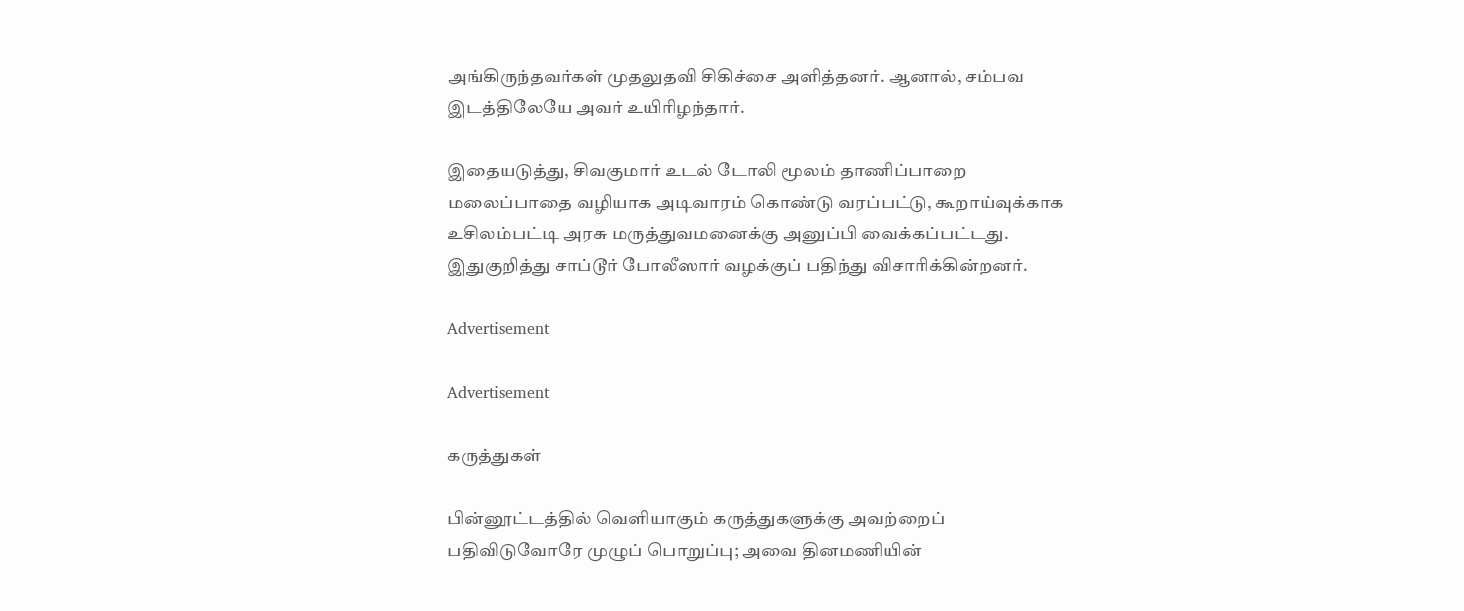அங்கிருந்தவர்கள் முதலுதவி சிகிச்சை அளித்தனர். ஆனால், சம்பவ இடத்திலேயே அவர் உயிரிழந்தார்.

இதையடுத்து, சிவகுமார் உடல் டோலி மூலம் தாணிப்பாறை மலைப்பாதை வழியாக அடிவாரம் கொண்டு வரப்பட்டு, கூறாய்வுக்காக உசிலம்பட்டி அரசு மருத்துவமனைக்கு அனுப்பி வைக்கப்பட்டது. இதுகுறித்து சாப்டூர் போலீஸார் வழக்குப் பதிந்து விசாரிக்கின்றனர்.

Advertisement

Advertisement

கருத்துகள்

பின்னூட்டத்தில் வெளியாகும் கருத்துகளுக்கு அவற்றைப் பதிவிடுவோரே முழுப் பொறுப்பு; அவை தினமணியின்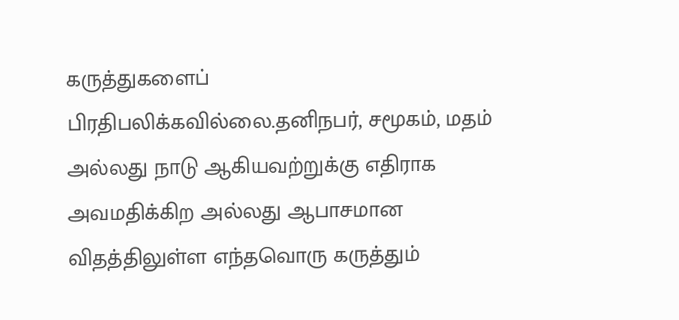கருத்துகளைப் பிரதிபலிக்கவில்லை.தனிநபர், சமூகம், மதம் அல்லது நாடு ஆகியவற்றுக்கு எதிராக அவமதிக்கிற அல்லது ஆபாசமான விதத்திலுள்ள எந்தவொரு கருத்தும்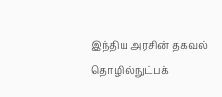இந்திய அரசின் தகவல் தொழில்நுட்பக்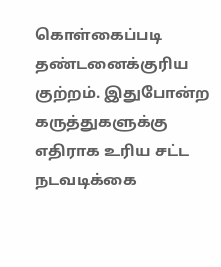கொள்கைப்படி தண்டனைக்குரிய குற்றம். இதுபோன்ற கருத்துகளுக்கு எதிராக உரிய சட்ட நடவடிக்கை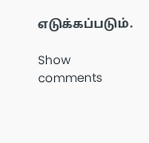எடுக்கப்படும்.

Show comments